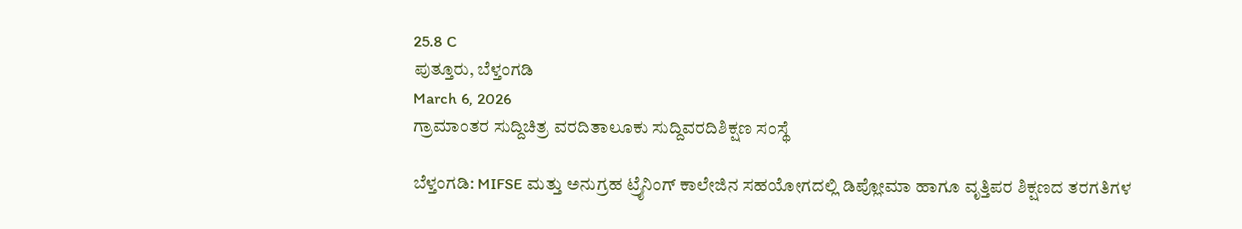25.8 C
ಪುತ್ತೂರು, ಬೆಳ್ತಂಗಡಿ
March 6, 2026
ಗ್ರಾಮಾಂತರ ಸುದ್ದಿಚಿತ್ರ ವರದಿತಾಲೂಕು ಸುದ್ದಿವರದಿಶಿಕ್ಷಣ ಸಂಸ್ಥೆ

ಬೆಳ್ತಂಗಡಿ: MIFSE ಮತ್ತು ಅನುಗ್ರಹ ಟ್ರೈನಿಂಗ್ ಕಾಲೇಜಿನ ಸಹಯೋಗದಲ್ಲಿ ಡಿಪ್ಲೋಮಾ ಹಾಗೂ ವೃತ್ತಿಪರ ಶಿಕ್ಷಣದ ತರಗತಿಗಳ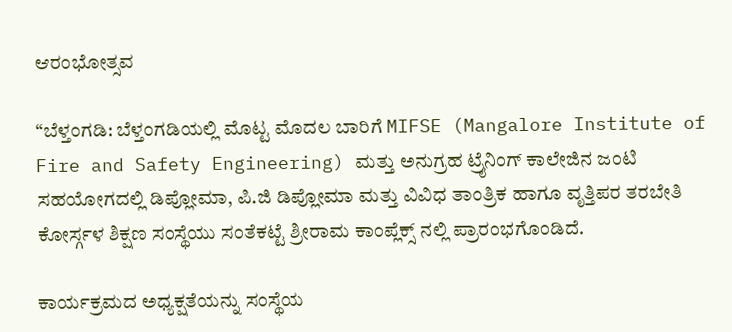ಆರಂಭೋತ್ಸವ

“ಬೆಳ್ತಂಗಡಿ: ಬೆಳ್ತಂಗಡಿಯಲ್ಲಿ ಮೊಟ್ಟ ಮೊದಲ ಬಾರಿಗೆ MIFSE (Mangalore Institute of Fire and Safety Engineering) ಮತ್ತು ಅನುಗ್ರಹ ಟ್ರೈನಿಂಗ್ ಕಾಲೇಜಿನ ಜಂಟಿ ಸಹಯೋಗದಲ್ಲಿ ಡಿಪ್ಲೋಮಾ, ಪಿ.ಜಿ ಡಿಪ್ಲೋಮಾ ಮತ್ತು ವಿವಿಧ ತಾಂತ್ರಿಕ ಹಾಗೂ ವೃತ್ತಿಪರ ತರಬೇತಿ ಕೋರ್ಸ್ಗಳ ಶಿಕ್ಷಣ ಸಂಸ್ಥೆಯು ಸಂತೆಕಟ್ಟೆ ಶ್ರೀರಾಮ ಕಾಂಪ್ಲೆಕ್ಸ್ ನಲ್ಲಿ ಪ್ರಾರಂಭಗೊಂಡಿದೆ.

ಕಾರ್ಯಕ್ರಮದ ಅಧ್ಯಕ್ಷತೆಯನ್ನು ಸಂಸ್ಥೆಯ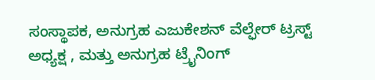ಸಂಸ್ಥಾಪಕ, ಅನುಗ್ರಹ ಎಜುಕೇಶನ್ ವೆಲ್ಫೇರ್ ಟ್ರಸ್ಟ್ ಅಧ್ಯಕ್ಷ , ಮತ್ತು ಅನುಗ್ರಹ ಟ್ರೈನಿಂಗ್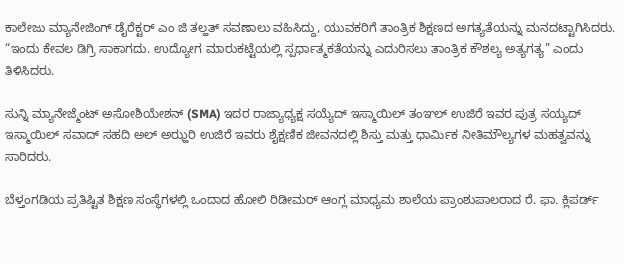ಕಾಲೇಜು ಮ್ಯಾನೇಜಿಂಗ್ ಡೈರೆಕ್ಟರ್ ಎಂ ಜಿ ತಲ್ಹತ್ ಸವಣಾಲು ವಹಿಸಿದ್ದು, ಯುವಕರಿಗೆ ತಾಂತ್ರಿಕ ಶಿಕ್ಷಣದ ಅಗತ್ಯತೆಯನ್ನು ಮನದಟ್ಟಾಗಿಸಿದರು. “ಇಂದು ಕೇವಲ ಡಿಗ್ರಿ ಸಾಕಾಗದು. ಉದ್ಯೋಗ ಮಾರುಕಟ್ಟೆಯಲ್ಲಿ ಸ್ಪರ್ಧಾತ್ಮಕತೆಯನ್ನು ಎದುರಿಸಲು ತಾಂತ್ರಿಕ ಕೌಶಲ್ಯ ಅತ್ಯಗತ್ಯ” ಎಂದು ತಿಳಿಸಿದರು.

ಸುನ್ನಿ ಮ್ಯಾನೇಜ್ಮೆಂಟ್ ಅಸೋಶಿಯೇಶನ್ (SMA) ಇದರ ರಾಜ್ಯಾಧ್ಯಕ್ಷ ಸಯ್ಯೆದ್ ಇಸ್ಮಾಯಿಲ್ ತಂಞಲ್ ಉಜಿರೆ ಇವರ ಪುತ್ರ ಸಯ್ಯದ್ ಇಸ್ಮಾಯಿಲ್ ಸವಾದ್ ಸಹದಿ ಅಲ್ ಅಝ್ಹರಿ ಉಜಿರೆ ಇವರು ಶೈಕ್ಷಣಿಕ ಜೀವನದಲ್ಲಿ ಶಿಸ್ತು ಮತ್ತು ಧಾರ್ಮಿಕ ನೀತಿಮೌಲ್ಯಗಳ ಮಹತ್ವವನ್ನು ಸಾರಿದರು.

ಬೆಳ್ತಂಗಡಿಯ ಪ್ರತಿಷ್ಟಿತ ಶಿಕ್ಷಣ ಸಂಸ್ಥೆಗಳಲ್ಲಿ ಒಂದಾದ ಹೋಲಿ ರಿಡೀಮರ್ ಆಂಗ್ಲ ಮಾಧ್ಯಮ ಶಾಲೆಯ ಪ್ರಾಂಶುಪಾಲರಾದ ರೆ. ಫಾ. ಕ್ಲಿಪರ್ಡ್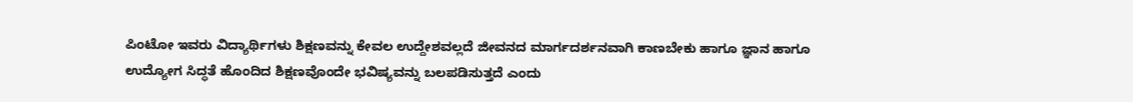ಪಿಂಟೋ ಇವರು ವಿದ್ಯಾರ್ಥಿಗಳು ಶಿಕ್ಷಣವನ್ನು ಕೇವಲ ಉದ್ದೇಶವಲ್ಲದೆ ಜೀವನದ ಮಾರ್ಗದರ್ಶನವಾಗಿ ಕಾಣಬೇಕು ಹಾಗೂ ಜ್ಞಾನ ಹಾಗೂ ಉದ್ಯೋಗ ಸಿದ್ಧತೆ ಹೊಂದಿದ ಶಿಕ್ಷಣವೊಂದೇ ಭವಿಷ್ಯವನ್ನು ಬಲಪಡಿಸುತ್ತದೆ ಎಂದು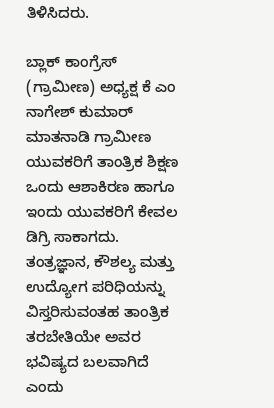ತಿಳಿಸಿದರು.

ಬ್ಲಾಕ್ ಕಾಂಗ್ರೆಸ್ (ಗ್ರಾಮೀಣ) ಅಧ್ಯಕ್ಷ ಕೆ ಎಂ ನಾಗೇಶ್ ಕುಮಾರ್ ಮಾತನಾಡಿ ಗ್ರಾಮೀಣ ಯುವಕರಿಗೆ ತಾಂತ್ರಿಕ ಶಿಕ್ಷಣ ಒಂದು ಆಶಾಕಿರಣ ಹಾಗೂ ಇಂದು ಯುವಕರಿಗೆ ಕೇವಲ ಡಿಗ್ರಿ ಸಾಕಾಗದು. ತಂತ್ರಜ್ಞಾನ, ಕೌಶಲ್ಯ ಮತ್ತು ಉದ್ಯೋಗ ಪರಿಧಿಯನ್ನು ವಿಸ್ತರಿಸುವಂತಹ ತಾಂತ್ರಿಕ ತರಬೇತಿಯೇ ಅವರ ಭವಿಷ್ಯದ ಬಲವಾಗಿದೆ ಎಂದು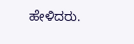ಹೇಳಿದರು.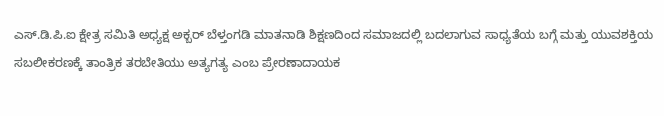ಎಸ್.ಡಿ.ಪಿ.ಐ ಕ್ಷೇತ್ರ ಸಮಿತಿ ಅಧ್ಯಕ್ಷ ಅಕ್ಬರ್ ಬೆಳ್ತಂಗಡಿ ಮಾತನಾಡಿ ಶಿಕ್ಷಣದಿಂದ ಸಮಾಜದಲ್ಲಿ ಬದಲಾಗುವ ಸಾಧ್ಯತೆಯ ಬಗ್ಗೆ ಮತ್ತು ಯುವಶಕ್ತಿಯ ಸಬಲೀಕರಣಕ್ಕೆ ತಾಂತ್ರಿಕ ತರಬೇತಿಯು ಅತ್ಯಗತ್ಯ ಎಂಬ ಪ್ರೇರಣಾದಾಯಕ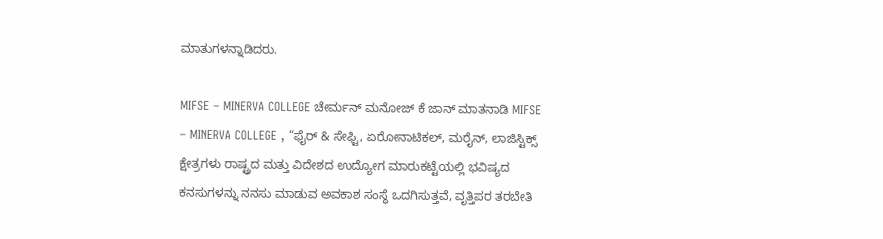ಮಾತುಗಳನ್ನಾಡಿದರು.

MIFSE – MINERVA COLLEGE ಚೇರ್ಮನ್ ಮನೋಜ್ ಕೆ ಜಾನ್ ಮಾತನಾಡಿ MIFSE – MINERVA COLLEGE , “ಫೈರ್ & ಸೇಫ್ಟಿ, ಏರೋನಾಟಿಕಲ್, ಮರೈನ್, ಲಾಜಿಸ್ಟಿಕ್ಸ್ ಕ್ಷೇತ್ರಗಳು ರಾಷ್ಟ್ರದ ಮತ್ತು ವಿದೇಶದ ಉದ್ಯೋಗ ಮಾರುಕಟ್ಟೆಯಲ್ಲಿ ಭವಿಷ್ಯದ ಕನಸುಗಳನ್ನು ನನಸು ಮಾಡುವ ಅವಕಾಶ ಸಂಸ್ಥೆ ಒದಗಿಸುತ್ತವೆ, ವೃತ್ತಿಪರ ತರಬೇತಿ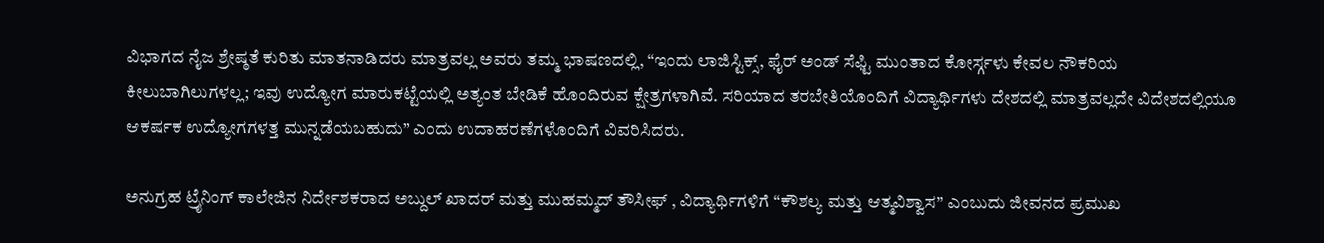ವಿಭಾಗದ ನೈಜ ಶ್ರೇಷ್ಠತೆ ಕುರಿತು ಮಾತನಾಡಿದರು ಮಾತ್ರವಲ್ಲ ಅವರು ತಮ್ಮ ಭಾಷಣದಲ್ಲಿ, “ಇಂದು ಲಾಜಿಸ್ಟಿಕ್ಸ್, ಫೈರ್ ಅಂಡ್ ಸೆಫ್ಟಿ ಮುಂತಾದ ಕೋರ್ಸ್ಗಳು ಕೇವಲ ನೌಕರಿಯ ಕೀಲುಬಾಗಿಲುಗಳಲ್ಲ; ಇವು ಉದ್ಯೋಗ ಮಾರುಕಟ್ಟೆಯಲ್ಲಿ ಅತ್ಯಂತ ಬೇಡಿಕೆ ಹೊಂದಿರುವ ಕ್ಷೇತ್ರಗಳಾಗಿವೆ. ಸರಿಯಾದ ತರಬೇತಿಯೊಂದಿಗೆ ವಿದ್ಯಾರ್ಥಿಗಳು ದೇಶದಲ್ಲಿ ಮಾತ್ರವಲ್ಲದೇ ವಿದೇಶದಲ್ಲಿಯೂ ಆಕರ್ಷಕ ಉದ್ಯೋಗಗಳತ್ತ ಮುನ್ನಡೆಯಬಹುದು” ಎಂದು ಉದಾಹರಣೆಗಳೊಂದಿಗೆ ವಿವರಿಸಿದರು.

ಅನುಗ್ರಹ ಟ್ರೈನಿಂಗ್ ಕಾಲೇಜಿನ ನಿರ್ದೇಶಕರಾದ ಅಬ್ದುಲ್ ಖಾದರ್ ಮತ್ತು ಮುಹಮ್ಮದ್ ತೌಸೀಫ್ , ವಿದ್ಯಾರ್ಥಿಗಳಿಗೆ “ಕೌಶಲ್ಯ ಮತ್ತು ಆತ್ಮವಿಶ್ವಾಸ” ಎಂಬುದು ಜೀವನದ ಪ್ರಮುಖ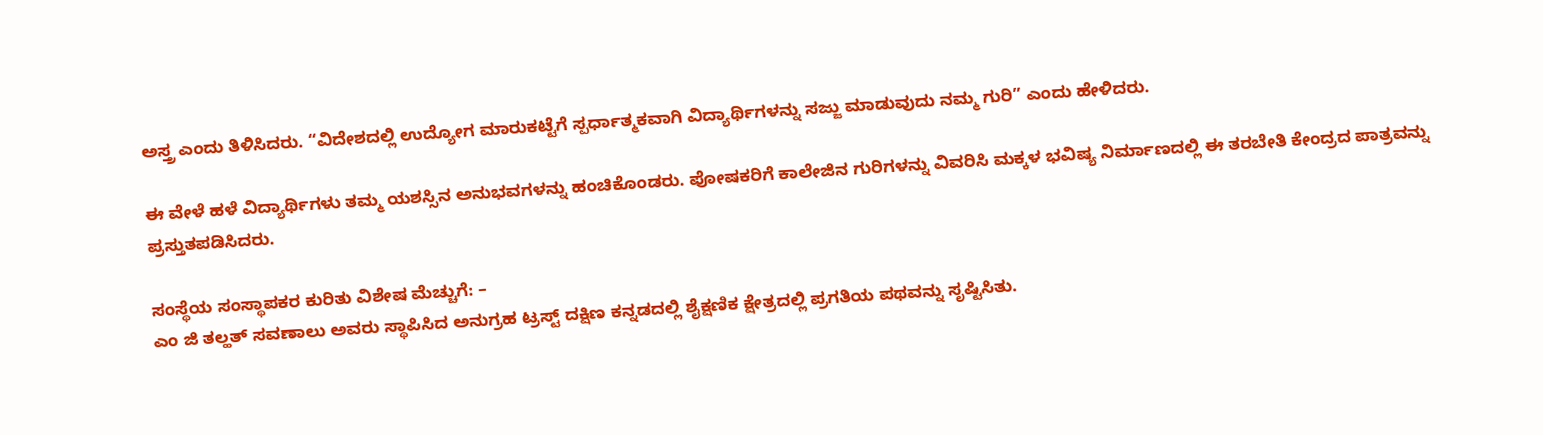ಅಸ್ತ್ರ ಎಂದು ತಿಳಿಸಿದರು. “ವಿದೇಶದಲ್ಲಿ ಉದ್ಯೋಗ ಮಾರುಕಟ್ಟೆಗೆ ಸ್ಪರ್ಧಾತ್ಮಕವಾಗಿ ವಿದ್ಯಾರ್ಥಿಗಳನ್ನು ಸಜ್ಜು ಮಾಡುವುದು ನಮ್ಮ ಗುರಿ” ಎಂದು ಹೇಳಿದರು.

ಈ ವೇಳೆ ಹಳೆ ವಿದ್ಯಾರ್ಥಿಗಳು ತಮ್ಮ ಯಶಸ್ಸಿನ ಅನುಭವಗಳನ್ನು ಹಂಚಿಕೊಂಡರು. ಪೋಷಕರಿಗೆ ಕಾಲೇಜಿನ ಗುರಿಗಳನ್ನು ವಿವರಿಸಿ ಮಕ್ಕಳ ಭವಿಷ್ಯ ನಿರ್ಮಾಣದಲ್ಲಿ ಈ ತರಬೇತಿ ಕೇಂದ್ರದ ಪಾತ್ರವನ್ನು ಪ್ರಸ್ತುತಪಡಿಸಿದರು.

ಸಂಸ್ಥೆಯ ಸಂಸ್ಥಾಪಕರ ಕುರಿತು ವಿಶೇಷ ಮೆಚ್ಚುಗೆ: –
ಎಂ ಜಿ ತಲ್ಹತ್ ಸವಣಾಲು ಅವರು ಸ್ಥಾಪಿಸಿದ ಅನುಗ್ರಹ ಟ್ರಸ್ಟ್ ದಕ್ಷಿಣ ಕನ್ನಡದಲ್ಲಿ ಶೈಕ್ಷಣಿಕ ಕ್ಷೇತ್ರದಲ್ಲಿ ಪ್ರಗತಿಯ ಪಥವನ್ನು ಸೃಷ್ಟಿಸಿತು.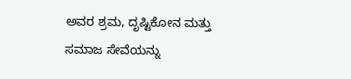ಅವರ ಶ್ರಮ, ದೃಷ್ಟಿಕೋನ ಮತ್ತು ಸಮಾಜ ಸೇವೆಯನ್ನು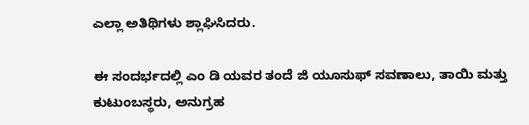ಎಲ್ಲಾ ಅತಿಥಿಗಳು ಶ್ಲಾಘಿಸಿದರು.

ಈ ಸಂದರ್ಭದಲ್ಲಿ ಎಂ ಡಿ ಯವರ ತಂದೆ ಜಿ ಯೂಸುಫ್ ಸವಣಾಲು, ತಾಯಿ ಮತ್ತು ಕುಟುಂಬಸ್ಥರು, ಅನುಗ್ರಹ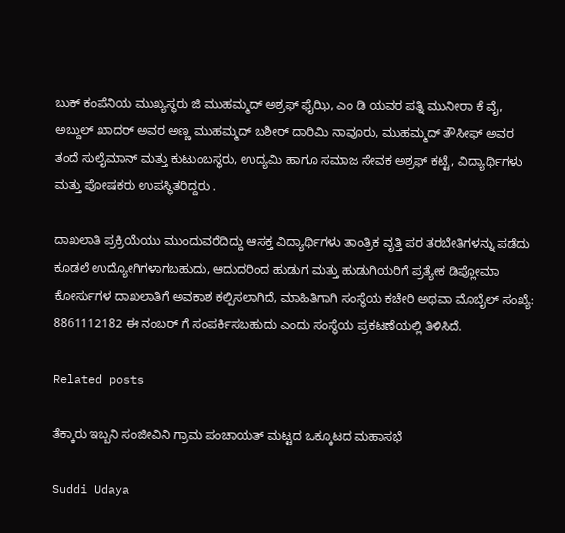ಬುಕ್ ಕಂಪೆನಿಯ ಮುಖ್ಯಸ್ಥರು ಜಿ ಮುಹಮ್ಮದ್ ಅಶ್ರಫ್ ಫೈಝಿ, ಎಂ ಡಿ ಯವರ ಪತ್ನಿ ಮುನೀರಾ ಕೆ ವೈ, ಅಬ್ದುಲ್ ಖಾದರ್ ಅವರ ಅಣ್ಣ ಮುಹಮ್ಮದ್ ಬಶೀರ್ ದಾರಿಮಿ ನಾವೂರು, ಮುಹಮ್ಮದ್ ತೌಸೀಫ್ ಅವರ ತಂದೆ ಸುಲೈಮಾನ್ ಮತ್ತು ಕುಟುಂಬಸ್ಥರು, ಉದ್ಯಮಿ ಹಾಗೂ ಸಮಾಜ ಸೇವಕ ಅಶ್ರಫ್ ಕಟ್ಟೆ, ವಿದ್ಯಾರ್ಥಿಗಳು ಮತ್ತು ಪೋಷಕರು ಉಪಸ್ಥಿತರಿದ್ದರು .

ದಾಖಲಾತಿ ಪ್ರಕ್ರಿಯೆಯು ಮುಂದುವರೆದಿದ್ದು ಆಸಕ್ತ ವಿದ್ಯಾರ್ಥಿಗಳು ತಾಂತ್ರಿಕ ವೃತ್ತಿ ಪರ ತರಬೇತಿಗಳನ್ನು ಪಡೆದು ಕೂಡಲೆ ಉದ್ಯೋಗಿಗಳಾಗಬಹುದು, ಆದುದರಿಂದ ಹುಡುಗ ಮತ್ತು ಹುಡುಗಿಯರಿಗೆ ಪ್ರತ್ಯೇಕ ಡಿಪ್ಲೋಮಾ ಕೋರ್ಸುಗಳ ದಾಖಲಾತಿಗೆ ಅವಕಾಶ ಕಲ್ಪಿಸಲಾಗಿದೆ, ಮಾಹಿತಿಗಾಗಿ ಸಂಸ್ಥೆಯ ಕಚೇರಿ ಅಥವಾ ಮೊಬೈಲ್ ಸಂಖ್ಯೆ: 8861112182 ಈ ನಂಬರ್ ಗೆ ಸಂಪರ್ಕಿಸಬಹುದು ಎಂದು ಸಂಸ್ಥೆಯ ಪ್ರಕಟಣೆಯಲ್ಲಿ ತಿಳಿಸಿದೆ.

Related posts

ತೆಕ್ಕಾರು ಇಬ್ಬನಿ ಸಂಜೀವಿನಿ ಗ್ರಾಮ ಪಂಚಾಯತ್ ಮಟ್ಟದ ಒಕ್ಕೂಟದ ಮಹಾಸಭೆ

Suddi Udaya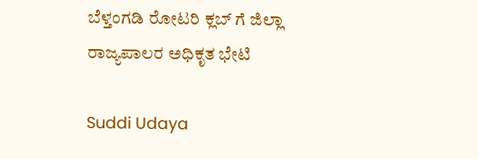ಬೆಳ್ತಂಗಡಿ ರೋಟರಿ ಕ್ಲಬ್ ಗೆ ಜಿಲ್ಲಾ ರಾಜ್ಯಪಾಲರ ಅಧಿಕೃತ ಭೇಟಿ

Suddi Udaya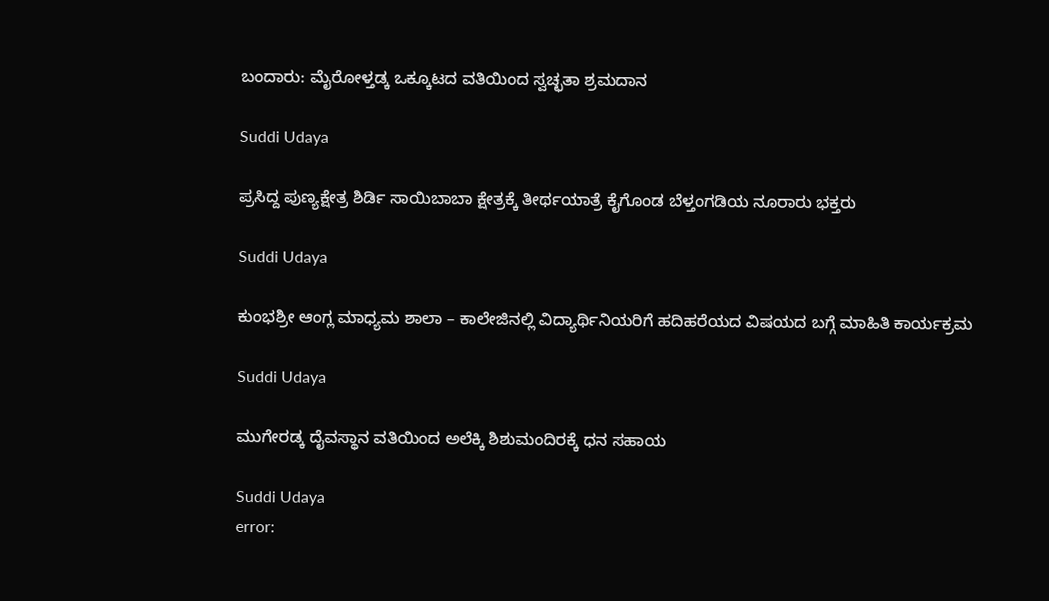ಬಂದಾರು: ಮೈರೋಳ್ತಡ್ಕ ಒಕ್ಕೂಟದ ವತಿಯಿಂದ ಸ್ವಚ್ಛತಾ ಶ್ರಮದಾನ

Suddi Udaya

ಪ್ರಸಿದ್ದ ಪುಣ್ಯಕ್ಷೇತ್ರ ಶಿರ್ಡಿ ಸಾಯಿಬಾಬಾ ಕ್ಷೇತ್ರಕ್ಕೆ ತೀರ್ಥಯಾತ್ರೆ ಕೈಗೊಂಡ ಬೆಳ್ತಂಗಡಿಯ ನೂರಾರು ಭಕ್ತರು

Suddi Udaya

ಕುಂಭಶ್ರೀ ಆಂಗ್ಲ ಮಾಧ್ಯಮ ಶಾಲಾ – ಕಾಲೇಜಿನಲ್ಲಿ ವಿದ್ಯಾರ್ಥಿನಿಯರಿಗೆ ಹದಿಹರೆಯದ ವಿಷಯದ ಬಗ್ಗೆ ಮಾಹಿತಿ ಕಾರ್ಯಕ್ರಮ

Suddi Udaya

ಮುಗೇರಡ್ಕ ದೈವಸ್ಥಾನ ವತಿಯಿಂದ ಅಲೆಕ್ಕಿ ಶಿಶುಮಂದಿರಕ್ಕೆ ಧನ ಸಹಾಯ

Suddi Udaya
error: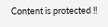Content is protected !!